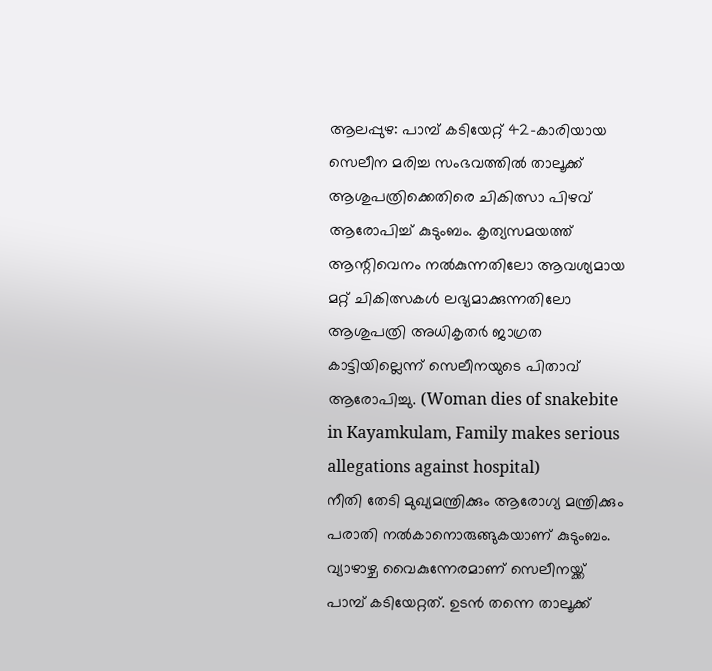ആലപ്പുഴ: പാമ്പ് കടിയേറ്റ് 42-കാരിയായ സെലീന മരിച്ച സംഭവത്തിൽ താലൂക്ക് ആശുപത്രിക്കെതിരെ ചികിത്സാ പിഴവ് ആരോപിച്ച് കുടുംബം. കൃത്യസമയത്ത് ആന്റിവെനം നൽകുന്നതിലോ ആവശ്യമായ മറ്റ് ചികിത്സകൾ ലഭ്യമാക്കുന്നതിലോ ആശുപത്രി അധികൃതർ ജാഗ്രത കാട്ടിയില്ലെന്ന് സെലീനയുടെ പിതാവ് ആരോപിച്ചു. (Woman dies of snakebite in Kayamkulam, Family makes serious allegations against hospital)
നീതി തേടി മുഖ്യമന്ത്രിക്കും ആരോഗ്യ മന്ത്രിക്കും പരാതി നൽകാനൊരുങ്ങുകയാണ് കുടുംബം. വ്യാഴാഴ്ച വൈകുന്നേരമാണ് സെലീനയ്ക്ക് പാമ്പ് കടിയേറ്റത്. ഉടൻ തന്നെ താലൂക്ക്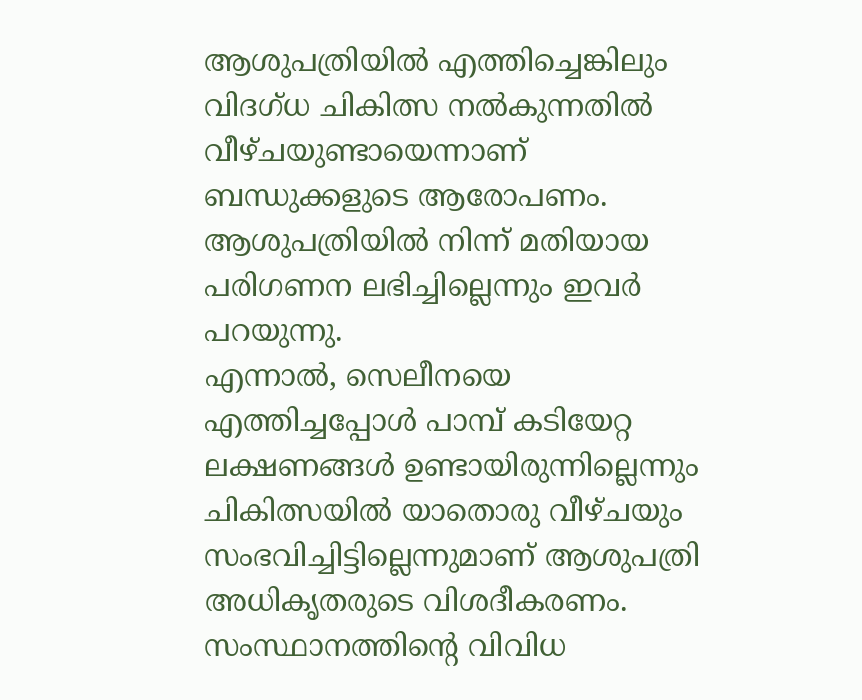ആശുപത്രിയിൽ എത്തിച്ചെങ്കിലും വിദഗ്ധ ചികിത്സ നൽകുന്നതിൽ വീഴ്ചയുണ്ടായെന്നാണ് ബന്ധുക്കളുടെ ആരോപണം. ആശുപത്രിയിൽ നിന്ന് മതിയായ പരിഗണന ലഭിച്ചില്ലെന്നും ഇവർ പറയുന്നു.
എന്നാൽ, സെലീനയെ എത്തിച്ചപ്പോൾ പാമ്പ് കടിയേറ്റ ലക്ഷണങ്ങൾ ഉണ്ടായിരുന്നില്ലെന്നും ചികിത്സയിൽ യാതൊരു വീഴ്ചയും സംഭവിച്ചിട്ടില്ലെന്നുമാണ് ആശുപത്രി അധികൃതരുടെ വിശദീകരണം. സംസ്ഥാനത്തിന്റെ വിവിധ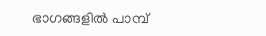ഭാഗങ്ങളിൽ പാമ്പ്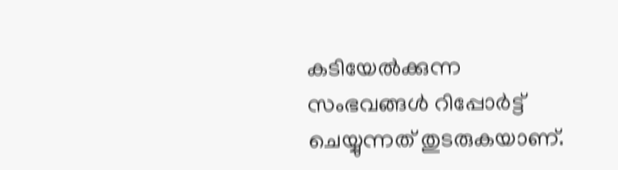കടിയേൽക്കുന്ന സംഭവങ്ങൾ റിപ്പോർട്ട് ചെയ്യുന്നത് തുടരുകയാണ്.